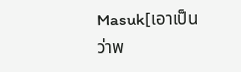Masuk[เอาเป็นว่าพ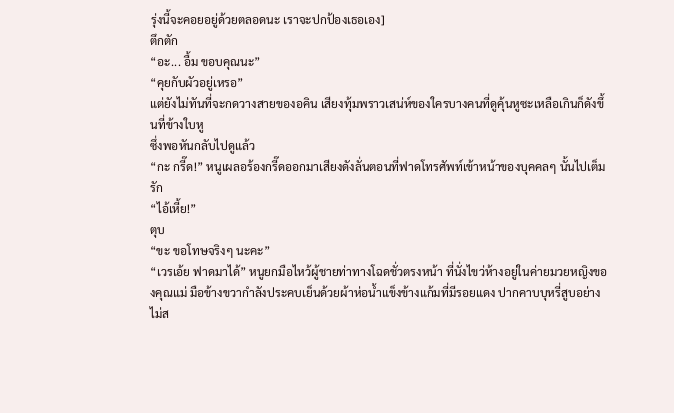รุ่งนี้จะคอยอยู่ด้วยตลอดนะ เราจะปกป้องเธอเอง]
ตึกตัก
“อะ... อื้ม ขอบคุณนะ”
“คุยกับผัวอยู่เหรอ”
แต่ยังไม่ทันที่จะกดวางสายของอคิน เสียงทุ้มพราวเสน่ห์ของใครบางคนที่ดูคุ้นหูซะเหลือเกินก็ดังขึ้นที่ข้างใบหู
ซึ่งพอหันกลับไปดูแล้ว
“กะ กรี๊ด!” หนูเผลอร้องกรี๊ดออกมาเสียงดังลั่นตอนที่ฟาดโทรศัพท์เข้าหน้าของบุคคลๆ นั้นไปเต็มรัก
“ไอ้เหี้ย!”
ตุบ
“ขะ ขอโทษจริงๆ นะคะ”
“เวรเอ้ย ฟาดมาได้” หนูยกมือไหว้ผู้ชายท่าทางโฉดชั่วตรงหน้า ที่นั่งไขว่ห้างอยู่ในค่ายมวยหญิงของคุณแม่ มือข้างขวากำลังประคบเย็นด้วยผ้าห่อน้ำแข็งข้างแก้มที่มีรอยแดง ปากคาบบุหรี่สูบอย่างไม่ส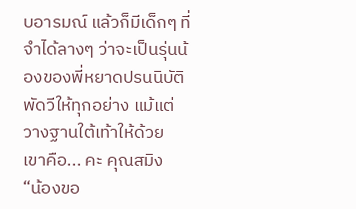บอารมณ์ แล้วก็มีเด็กๆ ที่จำได้ลางๆ ว่าจะเป็นรุ่นน้องของพี่หยาดปรนนิบัติพัดวีให้ทุกอย่าง แม้แต่วางฐานใต้เท้าให้ด้วย
เขาคือ... คะ คุณสมิง
“น้องขอ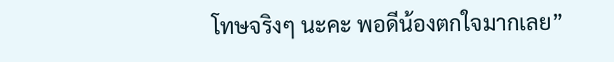โทษจริงๆ นะคะ พอดีน้องตกใจมากเลย”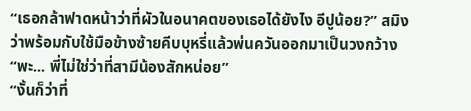“เธอกล้าฟาดหน้าว่าที่ผัวในอนาคตของเธอได้ยังไง อีปูน้อย?” สมิงว่าพร้อมกับใช้มือข้างซ้ายคีบบุหรี่แล้วพ่นควันออกมาเป็นวงกว้าง
“พะ... พี่ไม่ใช่ว่าที่สามีน้องสักหน่อย”
“งั้นก็ว่าที่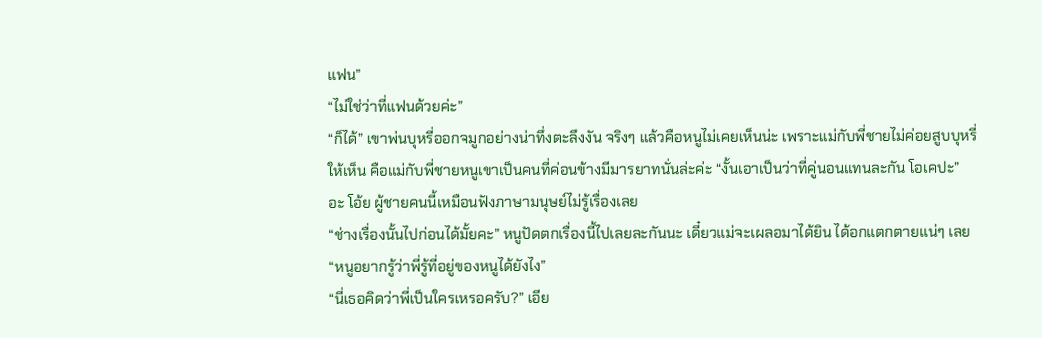แฟน”
“ไม่ใช่ว่าที่แฟนด้วยค่ะ”
“ก็ได้” เขาพ่นบุหรี่ออกจมูกอย่างน่าทึ่งตะลึงงัน จริงๆ แล้วคือหนูไม่เคยเห็นน่ะ เพราะแม่กับพี่ชายไม่ค่อยสูบบุหรี่ให้เห็น คือแม่กับพี่ชายหนูเขาเป็นคนที่ค่อนข้างมีมารยาทนั่นล่ะค่ะ “งั้นเอาเป็นว่าที่คู่นอนแทนละกัน โอเคปะ”
อะ โอ้ย ผู้ชายคนนี้เหมือนฟังภาษามนุษย์ไม่รู้เรื่องเลย
“ช่างเรื่องนั้นไปก่อนได้มั้ยคะ” หนูปัดตกเรื่องนี้ไปเลยละกันนะ เดี๋ยวแม่จะเผลอมาได้ยิน ได้อกแตกตายแน่ๆ เลย “หนูอยากรู้ว่าพี่รู้ที่อยู่ของหนูได้ยังไง”
“นี่เธอคิดว่าพี่เป็นใครเหรอครับ?” เอีย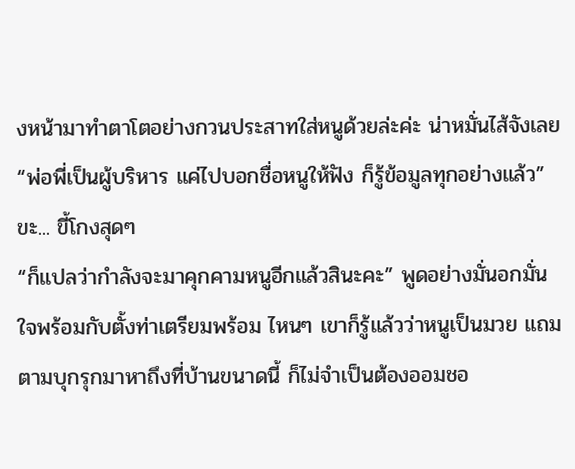งหน้ามาทำตาโตอย่างกวนประสาทใส่หนูด้วยล่ะค่ะ น่าหมั่นไส้จังเลย “พ่อพี่เป็นผู้บริหาร แค่ไปบอกชื่อหนูให้ฟัง ก็รู้ข้อมูลทุกอย่างแล้ว”
ขะ... ขี้โกงสุดๆ
“ก็แปลว่ากำลังจะมาคุกคามหนูอีกแล้วสินะคะ” พูดอย่างมั่นอกมั่นใจพร้อมกับตั้งท่าเตรียมพร้อม ไหนๆ เขาก็รู้แล้วว่าหนูเป็นมวย แถมตามบุกรุกมาหาถึงที่บ้านขนาดนี้ ก็ไม่จำเป็นต้องออมชอ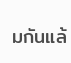มกันแล้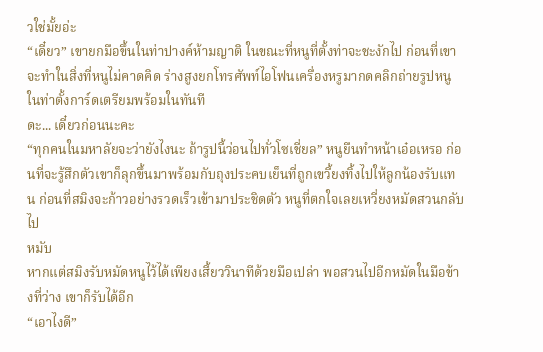วใช่มั้ยอ่ะ
“เดี๋ยว” เขายกมือขึ้นในท่าปางค์ห้ามญาติ ในขณะที่หนูที่ตั้งท่าจะชะงักไป ก่อนที่เขาจะทำในสิ่งที่หนูไม่คาดคิด ร่างสูงยกโทรศัพท์ไอโฟนเครื่องหรูมากดคลิกถ่ายรูปหนูในท่าตั้งการ์ดเตรียมพร้อมในทันที
ดะ... เดี๋ยวก่อนนะคะ
“ทุกคนในมหาลัยจะว่ายังไงนะ ถ้ารูปนี้ว่อนไปทั่วโซเชี่ยล” หนูยืนทำหน้าเอ๋อเหรอ ก่อนที่จะรู้สึกตัวเขาก็ลุกขึ้นมาพร้อมกับถุงประคบเย็นที่ถูกเขวี้ยงทิ้งไปให้ลูกน้องรับแทน ก่อนที่สมิงจะก้าวอย่างรวดเร็วเข้ามาประชิดตัว หนูที่ตกใจเลยเหวี่ยงหมัดสวนกลับไป
หมับ
หากแต่สมิงรับหมัดหนูไว้ได้เพียงเสี้ยววินาทีด้วยมือเปล่า พอสวนไปอีกหมัดในมือข้างที่ว่าง เขาก็รับได้อีก
“เอาไงดี”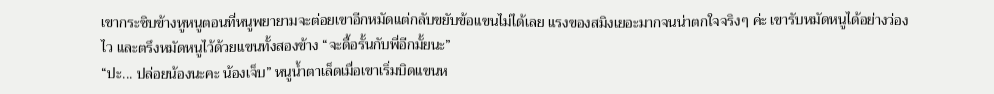เขากระซิบข้างหูหนูตอนที่หนูพยายามจะต่อยเขาอีกหมัดแต่กลับขยับข้อแขนไม่ได้เลย แรงของสมิงเยอะมากจนน่าตกใจจริงๆ ค่ะ เขารับหมัดหนูได้อย่างว่องไว และตรึงหมัดหนูไว้ด้วยแขนทั้งสองข้าง “จะดื้อรั้นกับพี่อีกมั้ยนะ”
“ปะ... ปล่อยน้องนะคะ น้องเจ็บ” หนูน้ำตาเล็ดเมื่อเขาเริ่มบิดแขนห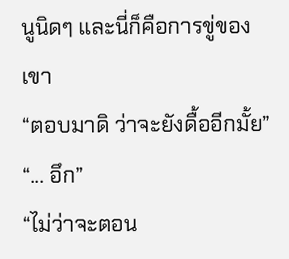นูนิดๆ และนี่ก็คือการขู่ของเขา
“ตอบมาดิ ว่าจะยังดื้ออีกมั้ย”
“... อึก”
“ไม่ว่าจะตอน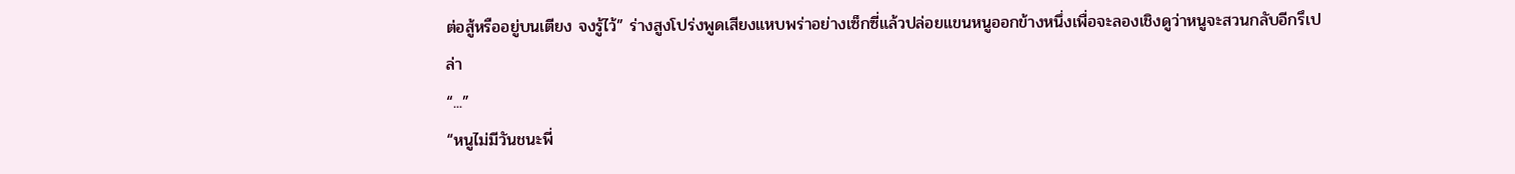ต่อสู้หรืออยู่บนเตียง จงรู้ไว้” ร่างสูงโปร่งพูดเสียงแหบพร่าอย่างเซ็กซี่แล้วปล่อยแขนหนูออกข้างหนึ่งเพื่อจะลองเชิงดูว่าหนูจะสวนกลับอีกรึเปล่า
“...”
“หนูไม่มีวันชนะพี่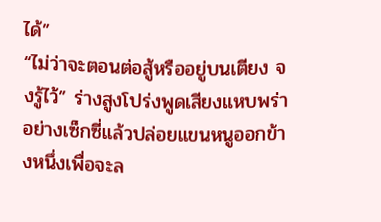ได้”
“ไม่ว่าจะตอนต่อสู้หรืออยู่บนเตียง จงรู้ไว้” ร่างสูงโปร่งพูดเสียงแหบพร่าอย่างเซ็กซี่แล้วปล่อยแขนหนูออกข้างหนึ่งเพื่อจะล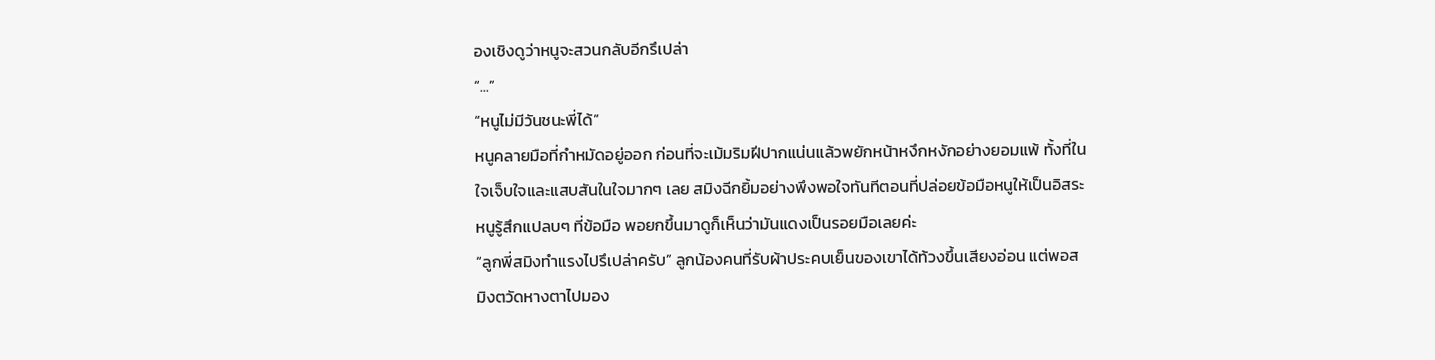องเชิงดูว่าหนูจะสวนกลับอีกรึเปล่า
“...”
“หนูไม่มีวันชนะพี่ได้”
หนูคลายมือที่กำหมัดอยู่ออก ก่อนที่จะเม้มริมฝีปากแน่นแล้วพยักหน้าหงึกหงักอย่างยอมแพ้ ทั้งที่ในใจเจ็บใจและแสบสันในใจมากๆ เลย สมิงฉีกยิ้มอย่างพึงพอใจทันทีตอนที่ปล่อยข้อมือหนูให้เป็นอิสระ หนูรู้สึกแปลบๆ ที่ข้อมือ พอยกขึ้นมาดูก็เห็นว่ามันแดงเป็นรอยมือเลยค่ะ
“ลูกพี่สมิงทำแรงไปรึเปล่าครับ” ลูกน้องคนที่รับผ้าประคบเย็นของเขาได้ท้วงขึ้นเสียงอ่อน แต่พอสมิงตวัดหางตาไปมอง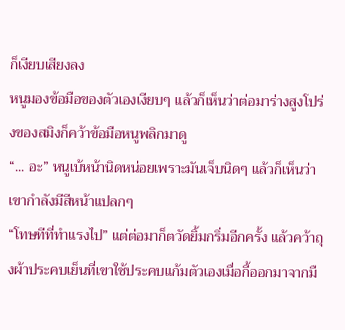ก็เงียบเสียงลง
หนูมองข้อมือของตัวเองเงียบๆ แล้วก็เห็นว่าต่อมาร่างสูงโปร่งของสมิงก็คว้าข้อมือหนูพลิกมาดู
“... อะ” หนูเบ้หน้านิดหน่อยเพราะมันเจ็บนิดๆ แล้วก็เห็นว่าเขากำลังมีสีหน้าแปลกๆ
“โทษทีที่ทำแรงไป” แต่ต่อมาก็ตวัดยิ้มกริ่มอีกครั้ง แล้วคว้าถุงผ้าประคบเย็นที่เขาใช้ประคบแก้มตัวเองเมื่อกี้ออกมาจากมื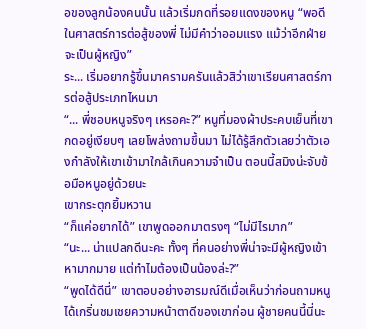อของลูกน้องคนนั้น แล้วเริ่มกดที่รอยแดงของหนู “พอดีในศาสตร์การต่อสู้ของพี่ ไม่มีคำว่าออมแรง แม้ว่าอีกฝ่ายจะเป็นผู้หญิง”
ระ... เริ่มอยากรู้ขึ้นมาครามครันแล้วสิว่าเขาเรียนศาสตร์การต่อสู้ประเภทไหนมา
“... พี่ชอบหนูจริงๆ เหรอคะ?” หนูที่มองผ้าประคบเย็นที่เขากดอยู่เงียบๆ เลยโพล่งถามขึ้นมา ไม่ได้รู้สึกตัวเลยว่าตัวเองกำลังให้เขาเข้ามาใกล้เกินความจำเป็น ตอนนี้สมิงน่ะจับข้อมือหนูอยู่ด้วยนะ
เขากระตุกยิ้มหวาน
“ก็แค่อยากได้” เขาพูดออกมาตรงๆ “ไม่มีไรมาก”
“นะ... น่าแปลกดีนะคะ ทั้งๆ ที่คนอย่างพี่น่าจะมีผู้หญิงเข้าหามากมาย แต่ทำไมต้องเป็นน้องล่ะ?”
“พูดได้ดีนี่” เขาตอบอย่างอารมณ์ดีเมื่อเห็นว่าก่อนถามหนูได้เกริ่นชมเชยความหน้าตาดีของเขาก่อน ผู้ชายคนนี้นี่นะ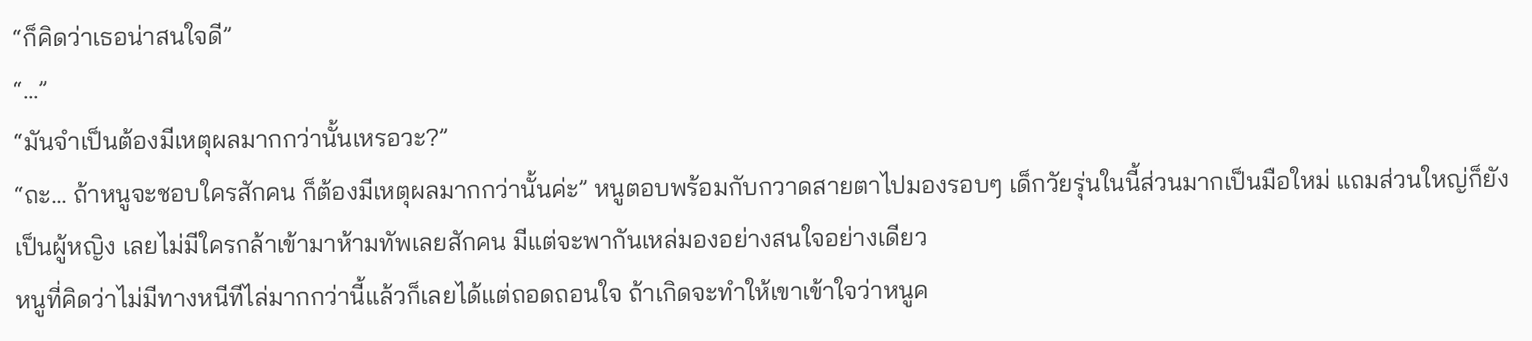“ก็คิดว่าเธอน่าสนใจดี”
“...”
“มันจำเป็นต้องมีเหตุผลมากกว่านั้นเหรอวะ?”
“ถะ... ถ้าหนูจะชอบใครสักคน ก็ต้องมีเหตุผลมากกว่านั้นค่ะ” หนูตอบพร้อมกับกวาดสายตาไปมองรอบๆ เด็กวัยรุ่นในนี้ส่วนมากเป็นมือใหม่ แถมส่วนใหญ่ก็ยังเป็นผู้หญิง เลยไม่มีใครกล้าเข้ามาห้ามทัพเลยสักคน มีแต่จะพากันเหล่มองอย่างสนใจอย่างเดียว
หนูที่คิดว่าไม่มีทางหนีทีไล่มากกว่านี้แล้วก็เลยได้แต่ถอดถอนใจ ถ้าเกิดจะทำให้เขาเข้าใจว่าหนูค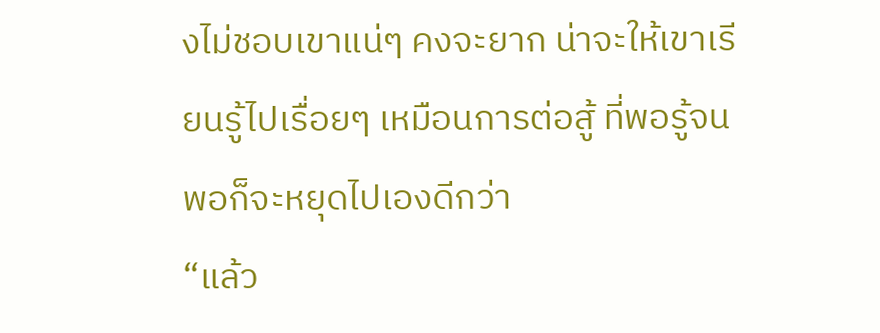งไม่ชอบเขาแน่ๆ คงจะยาก น่าจะให้เขาเรียนรู้ไปเรื่อยๆ เหมือนการต่อสู้ ที่พอรู้จนพอก็จะหยุดไปเองดีกว่า
“แล้ว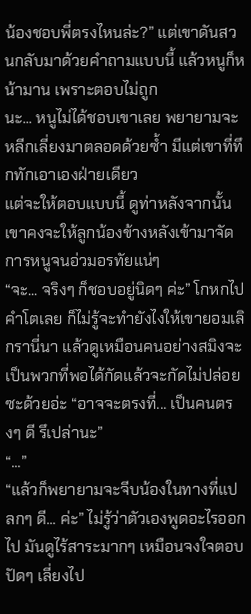น้องชอบพี่ตรงไหนล่ะ?” แต่เขาดันสวนกลับมาด้วยคำถามแบบนี้ แล้วหนูก็หน้ามาน เพราะตอบไม่ถูก
นะ... หนูไม่ได้ชอบเขาเลย พยายามจะหลีกเลี่ยงมาตลอดด้วยซ้ำ มีแต่เขาที่ทึกทักเอาเองฝ่ายเดียว
แต่จะให้ตอบแบบนี้ ดูท่าหลังจากนั้นเขาคงจะให้ลูกน้องข้างหลังเข้ามาจัดการหนูจนอ่วมอรทัยแน่ๆ
“จะ... จริงๆ ก็ชอบอยู่นิดๆ ค่ะ” โกหกไปคำโตเลย ก็ไม่รู้จะทำยังไงให้เขายอมเลิกรานี่นา แล้วดูเหมือนคนอย่างสมิงจะเป็นพวกที่พอได้กัดแล้วจะกัดไม่ปล่อยซะด้วยอ่ะ “อาจจะตรงที่... เป็นคนตรงๆ ดี รึเปล่านะ”
“...”
“แล้วก็พยายามจะจีบน้องในทางที่แปลกๆ ดี... ค่ะ” ไม่รู้ว่าตัวเองพูดอะไรออกไป มันดูไร้สาระมากๆ เหมือนจงใจตอบปัดๆ เลี่ยงไป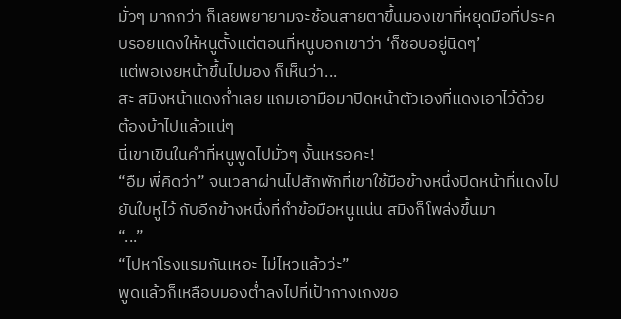มั่วๆ มากกว่า ก็เลยพยายามจะช้อนสายตาขึ้นมองเขาที่หยุดมือที่ประคบรอยแดงให้หนูตั้งแต่ตอนที่หนูบอกเขาว่า ‘ก็ชอบอยู่นิดๆ’
แต่พอเงยหน้าขึ้นไปมอง ก็เห็นว่า...
สะ สมิงหน้าแดงก่ำเลย แถมเอามือมาปิดหน้าตัวเองที่แดงเอาไว้ด้วย
ต้องบ้าไปแล้วแน่ๆ
นี่เขาเขินในคำที่หนูพูดไปมั่วๆ งั้นเหรอคะ!
“อืม พี่คิดว่า” จนเวลาผ่านไปสักพักที่เขาใช้มือข้างหนึ่งปิดหน้าที่แดงไปยันใบหูไว้ กับอีกข้างหนึ่งที่กำข้อมือหนูแน่น สมิงก็โพล่งขึ้นมา
“...”
“ไปหาโรงแรมกันเหอะ ไม่ไหวแล้วว่ะ”
พูดแล้วก็เหลือบมองต่ำลงไปที่เป้ากางเกงขอ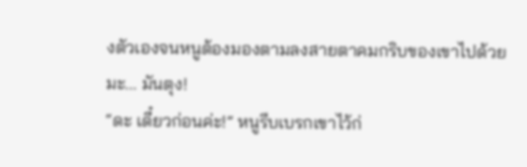งตัวเองจนหนูต้องมองตามลงสายตาคมกริบของเขาไปด้วย
มะ... มันตุง!
“ดะ เดี๋ยวก่อนค่ะ!” หนูรีบเบรกเขาไว้ก่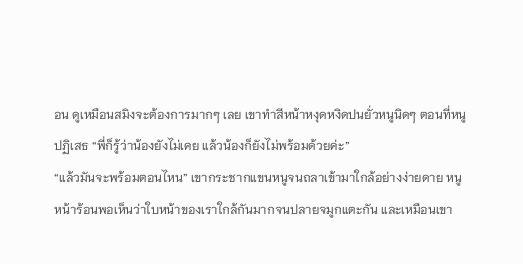อน ดูเหมือนสมิงจะต้องการมากๆ เลย เขาทำสีหน้าหงุดหงิดปนยั่วหนูนิดๆ ตอนที่หนูปฏิเสธ “พี่ก็รู้ว่าน้องยังไม่เคย แล้วน้องก็ยังไม่พร้อมด้วยค่ะ”
“แล้วมันจะพร้อมตอนไหน” เขากระชากแขนหนูจนถลาเข้ามาใกล้อย่างง่ายดาย หนูหน้าร้อนพอเห็นว่าใบหน้าของเราใกล้กันมากจนปลายจมูกแตะกัน และเหมือนเขา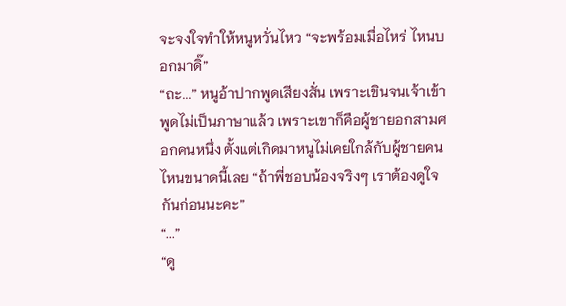จะจงใจทำให้หนูหวั่นไหว “จะพร้อมเมื่อไหร่ ไหนบอกมาดิ๊”
“ถะ...” หนูอ้าปากพูดเสียงสั่น เพราะเขินจนเจ้าเข้า พูดไม่เป็นภาษาแล้ว เพราะเขาก็คือผู้ชายอกสามศอกคนหนึ่ง ตั้งแต่เกิดมาหนูไม่เคยใกล้กับผู้ชายคนไหนขนาดนี้เลย “ถ้าพี่ชอบน้องจริงๆ เราต้องดูใจกันก่อนนะคะ”
“...”
“ดู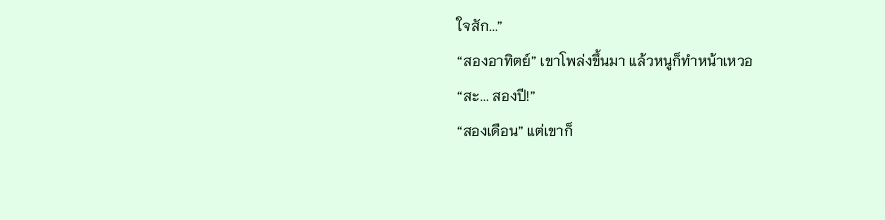ใจสัก...”
“สองอาทิตย์” เขาโพล่งขึ้นมา แล้วหนูก็ทำหน้าเหวอ
“สะ... สองปี!”
“สองเดือน” แต่เขาก็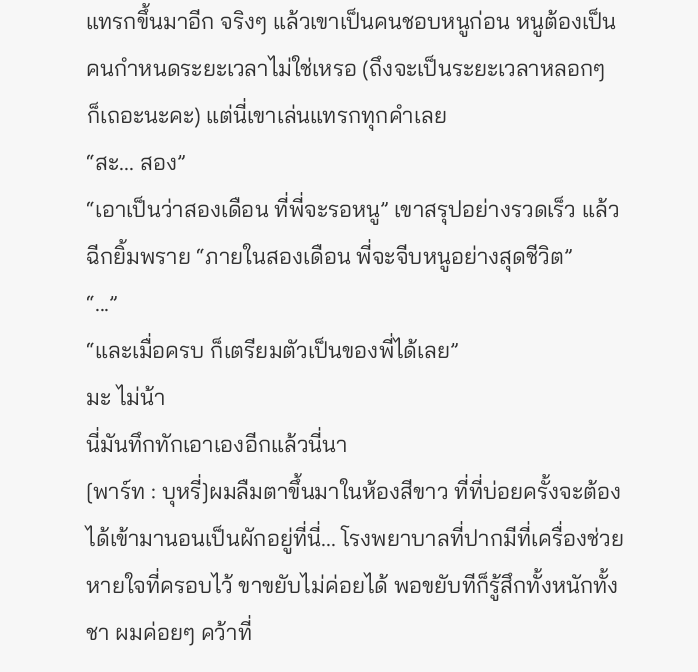แทรกขึ้นมาอีก จริงๆ แล้วเขาเป็นคนชอบหนูก่อน หนูต้องเป็นคนกำหนดระยะเวลาไม่ใช่เหรอ (ถึงจะเป็นระยะเวลาหลอกๆ ก็เถอะนะคะ) แต่นี่เขาเล่นแทรกทุกคำเลย
“สะ... สอง”
“เอาเป็นว่าสองเดือน ที่พี่จะรอหนู” เขาสรุปอย่างรวดเร็ว แล้วฉีกยิ้มพราย “ภายในสองเดือน พี่จะจีบหนูอย่างสุดชีวิต”
“...”
“และเมื่อครบ ก็เตรียมตัวเป็นของพี่ได้เลย”
มะ ไม่น้า
นี่มันทึกทักเอาเองอีกแล้วนี่นา
[พาร์ท : บุหรี่]ผมลืมตาขึ้นมาในห้องสีขาว ที่ที่บ่อยครั้งจะต้องได้เข้ามานอนเป็นผักอยู่ที่นี่... โรงพยาบาลที่ปากมีที่เครื่องช่วยหายใจที่ครอบไว้ ขาขยับไม่ค่อยได้ พอขยับทีก็รู้สึกทั้งหนักทั้งชา ผมค่อยๆ คว้าที่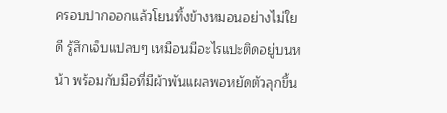ครอบปากออกแล้วโยนทิ้งข้างหมอนอย่างไม่ใยดี รู้สึกเจ็บแปลบๆ เหมือนมีอะไรแปะติดอยู่บนหน้า พร้อมกับมือที่มีผ้าพันแผลพอหยัดตัวลุกขึ้น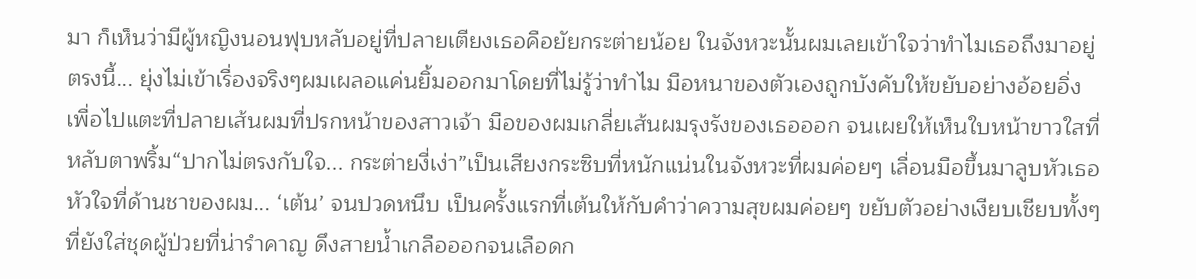มา ก็เห็นว่ามีผู้หญิงนอนฟุบหลับอยู่ที่ปลายเตียงเธอคือยัยกระต่ายน้อย ในจังหวะนั้นผมเลยเข้าใจว่าทำไมเธอถึงมาอยู่ตรงนี้... ยุ่งไม่เข้าเรื่องจริงๆผมเผลอแค่นยิ้มออกมาโดยที่ไม่รู้ว่าทำไม มือหนาของตัวเองถูกบังคับให้ขยับอย่างอ้อยอิ่ง เพื่อไปแตะที่ปลายเส้นผมที่ปรกหน้าของสาวเจ้า มือของผมเกลี่ยเส้นผมรุงรังของเธอออก จนเผยให้เห็นใบหน้าขาวใสที่หลับตาพริ้ม“ปากไม่ตรงกับใจ... กระต่ายงี่เง่า”เป็นเสียงกระซิบที่หนักแน่นในจังหวะที่ผมค่อยๆ เลื่อนมือขึ้นมาลูบหัวเธอหัวใจที่ด้านชาของผม... ‘เต้น’ จนปวดหนึบ เป็นครั้งแรกที่เต้นให้กับคำว่าความสุขผมค่อยๆ ขยับตัวอย่างเงียบเชียบทั้งๆ ที่ยังใส่ชุดผู้ป่วยที่น่ารำคาญ ดึงสายน้ำเกลือออกจนเลือดก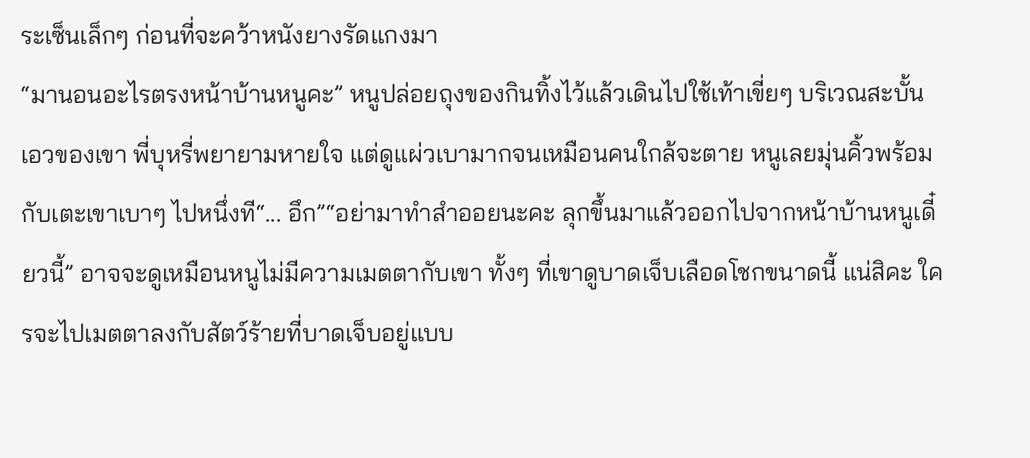ระเซ็นเล็กๆ ก่อนที่จะคว้าหนังยางรัดแกงมา
“มานอนอะไรตรงหน้าบ้านหนูคะ” หนูปล่อยถุงของกินทิ้งไว้แล้วเดินไปใช้เท้าเขี่ยๆ บริเวณสะบั้นเอวของเขา พี่บุหรี่พยายามหายใจ แต่ดูแผ่วเบามากจนเหมือนคนใกล้จะตาย หนูเลยมุ่นคิ้วพร้อมกับเตะเขาเบาๆ ไปหนึ่งที“... อึก”“อย่ามาทำสำออยนะคะ ลุกขึ้นมาแล้วออกไปจากหน้าบ้านหนูเดี๋ยวนี้” อาจจะดูเหมือนหนูไม่มีความเมตตากับเขา ทั้งๆ ที่เขาดูบาดเจ็บเลือดโชกขนาดนี้ แน่สิคะ ใครจะไปเมตตาลงกับสัตว์ร้ายที่บาดเจ็บอยู่แบบ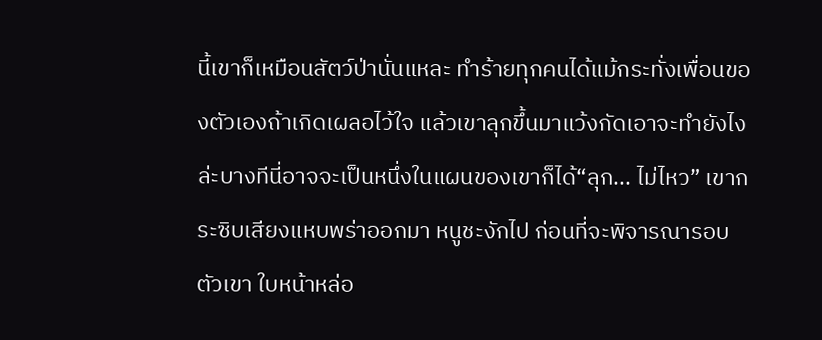นี้เขาก็เหมือนสัตว์ป่านั่นแหละ ทำร้ายทุกคนได้แม้กระทั่งเพื่อนของตัวเองถ้าเกิดเผลอไว้ใจ แล้วเขาลุกขึ้นมาแว้งกัดเอาจะทำยังไงล่ะบางทีนี่อาจจะเป็นหนึ่งในแผนของเขาก็ได้“ลุก... ไม่ไหว” เขากระซิบเสียงแหบพร่าออกมา หนูชะงักไป ก่อนที่จะพิจารณารอบตัวเขา ใบหน้าหล่อ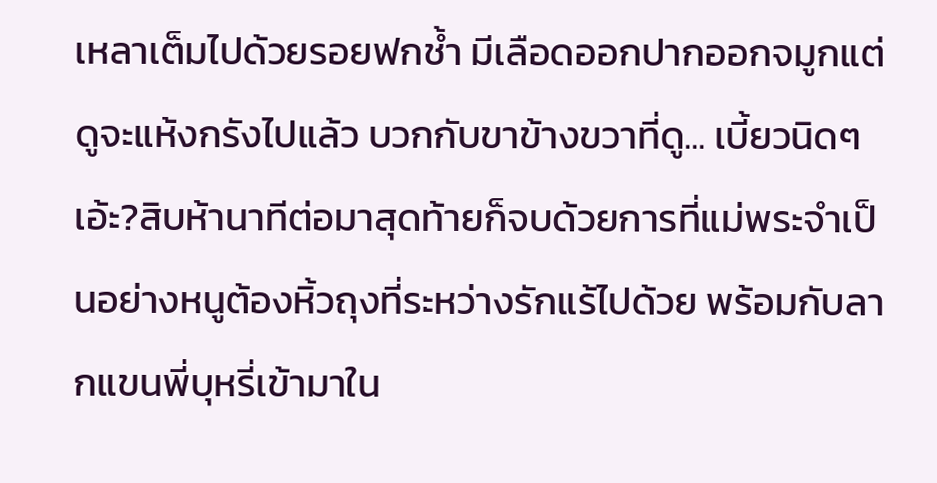เหลาเต็มไปด้วยรอยฟกช้ำ มีเลือดออกปากออกจมูกแต่ดูจะแห้งกรังไปแล้ว บวกกับขาข้างขวาที่ดู... เบี้ยวนิดๆเอ้ะ?สิบห้านาทีต่อมาสุดท้ายก็จบด้วยการที่แม่พระจำเป็นอย่างหนูต้องหิ้วถุงที่ระหว่างรักแร้ไปด้วย พร้อมกับลากแขนพี่บุหรี่เข้ามาใน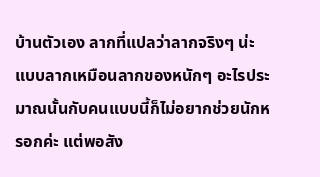บ้านตัวเอง ลากที่แปลว่าลากจริงๆ น่ะ แบบลากเหมือนลากของหนักๆ อะไรประมาณนั้นกับคนแบบนี้ก็ไม่อยากช่วยนักหรอกค่ะ แต่พอสัง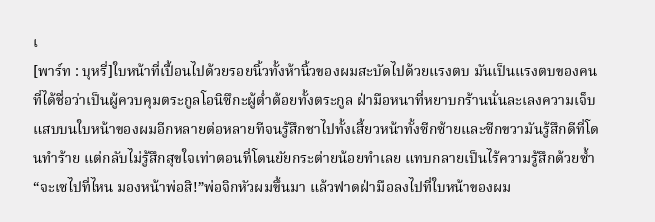เ
[พาร์ท : บุหรี่]ใบหน้าที่เปื้อนไปด้วยรอยนิ้วทั้งห้านิ้วของผมสะบัดไปด้วยแรงตบ มันเป็นแรงตบของคนที่ได้ชื่อว่าเป็นผู้ควบคุมตระกูลโอนิซึกะผู้ต่ำต้อยทั้งตระกูล ฝ่ามือหนาที่หยาบกร้านนั่นละเลงความเจ็บแสบบนใบหน้าของผมอีกหลายต่อหลายทีจนรู้สึกชาไปทั้งเสี้ยวหน้าทั้งซีกซ้ายและซีกขวามันรู้สึกดีที่โดนทำร้าย แต่กลับไม่รู้สึกสุขใจเท่าตอนที่โดนยัยกระต่ายน้อยทำเลย แทบกลายเป็นไร้ความรู้สึกด้วยซ้ำ“จะเซไปที่ไหน มองหน้าพ่อสิ!”พ่อจิกหัวผมขึ้นมา แล้วฟาดฝ่ามือลงไปที่ใบหน้าของผม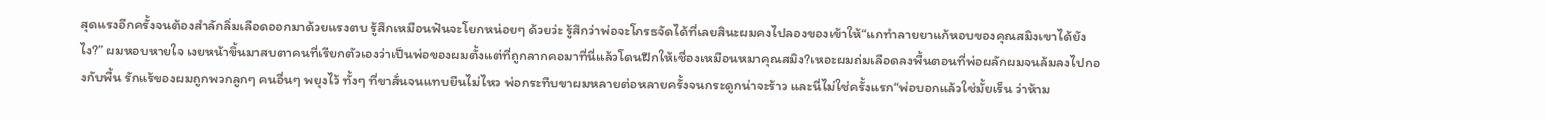สุดแรงอีกครั้งจนต้องสำลักลิ่มเลือดออกมาด้วยแรงตบ รู้สึกเหมือนฟันจะโยกหน่อยๆ ด้วยว่ะ รู้สึกว่าพ่อจะโกรธจัดได้ที่เลยสินะผมคงไปลองของเข้าให้“แกทำลายยาแก้หอบของคุณสมิงเขาได้ยังไง?” ผมหอบหายใจ เงยหน้าขึ้นมาสบตาคนที่เรียกตัวเองว่าเป็นพ่อของผมตั้งแต่ที่ถูกลากคอมาที่นี่แล้วโดนฝึกให้เชื่องเหมือนหมาคุณสมิง?เหอะผมถ่มเลือดลงพื้นตอนที่พ่อผลักผมจนล้มลงไปกองกับพื้น รักแร้ของผมถูกพวกลูกๆ คนอื่นๆ พยุงไว้ ทั้งๆ ที่ขาสั่นจนแทบยืนไม่ไหว พ่อกระทืบขาผมหลายต่อหลายครั้งจนกระดูกน่าจะร้าว และนี่ไม่ใช่ครั้งแรก“พ่อบอกแล้วใช่มั้ยเร็น ว่าห้าม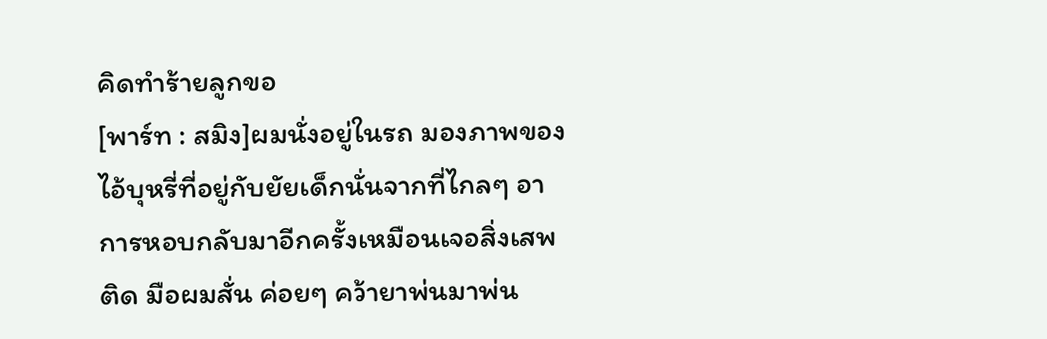คิดทำร้ายลูกขอ
[พาร์ท : สมิง]ผมนั่งอยู่ในรถ มองภาพของไอ้บุหรี่ที่อยู่กับยัยเด็กนั่นจากที่ไกลๆ อาการหอบกลับมาอีกครั้งเหมือนเจอสิ่งเสพติด มือผมสั่น ค่อยๆ คว้ายาพ่นมาพ่น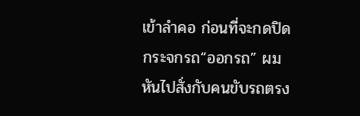เข้าลำคอ ก่อนที่จะกดปิดกระจกรถ“ออกรถ” ผมหันไปสั่งกับคนขับรถตรง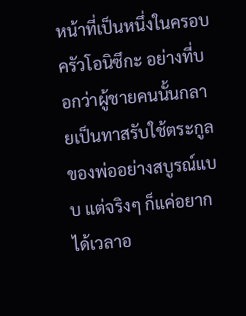หน้าที่เป็นหนึ่งในครอบครัวโอนิซึกะ อย่างที่บอกว่าผู้ชายคนนั้นกลายเป็นทาสรับใช้ตระกูลของพ่ออย่างสบูรณ์แบบ แต่จริงๆ ก็แค่อยากได้เวลาอ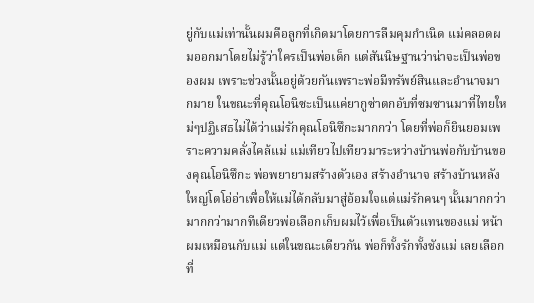ยู่กับแม่เท่านั้นผมคือลูกที่เกิดมาโดยการลืมคุมกำเนิด แม่คลอดผมออกมาโดยไม่รู้ว่าใครเป็นพ่อเด็ก แต่สันนิษฐานว่าน่าจะเป็นพ่อของผม เพราะช่วงนั้นอยู่ด้วยกันเพราะพ่อมีทรัพย์สินและอำนาจมากมาย ในขณะที่คุณโอนิซะเป็นแค่ยากูซ่าตกอับที่ซมซานมาที่ไทยใหม่ๆปฏิเสธไม่ได้ว่าแม่รักคุณโอนิซึกะมากกว่า โดยที่พ่อก็ยินยอมเพราะความคลั่งไคล้แม่ แม่เทียวไปเทียวมาระหว่างบ้านพ่อกับบ้านของคุณโอนิซึกะ พ่อพยายามสร้างตัวเอง สร้างอำนาจ สร้างบ้านหลังใหญ่โตโอ่อ่าเพื่อให้แม่ได้กลับมาสู่อ้อมใจแต่แม่รักคนๆ นั้นมากกว่า มากกว่ามากทีเดียวพ่อเลือกเก็บผมไว้เพื่อเป็นตัวแทนของแม่ หน้าผมเหมือนกับแม่ แต่ในขณะเดียวกัน พ่อก็ทั้งรักทั้งชังแม่ เลยเลือกที่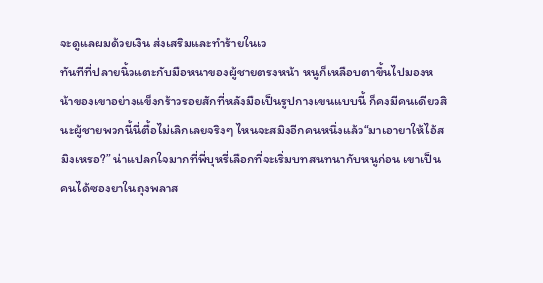จะดูแลผมด้วยเงิน ส่งเสริมและทำร้ายในเว
ทันทีที่ปลายนิ้วแตะกับมือหนาของผู้ชายตรงหน้า หนูก็เหลือบตาขึ้นไปมองหน้าของเขาอย่างแข็งกร้าวรอยสักที่หลังมือเป็นรูปกางเขนแบบนี้ ก็คงมีคนเดียวสินะผู้ชายพวกนี้นี่ตื้อไม่เลิกเลยจริงๆ ไหนจะสมิงอีกคนหนึ่งแล้ว“มาเอายาให้ไอ้สมิงเหรอ?” น่าแปลกใจมากที่พี่บุหรี่เลือกที่จะเริ่มบทสนทนากับหนูก่อน เขาเป็นคนได้ซองยาในถุงพลาส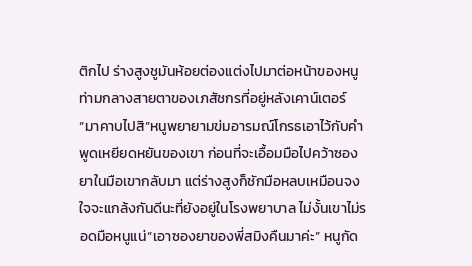ติกไป ร่างสูงชูมันห้อยต่องแต่งไปมาต่อหน้าของหนูท่ามกลางสายตาของเภสัชกรที่อยู่หลังเคาน์เตอร์ “มาคาบไปสิ”หนูพยายามข่มอารมณ์โกรธเอาไว้กับคำพูดเหยียดหยันของเขา ก่อนที่จะเอื้อมมือไปคว้าซองยาในมือเขากลับมา แต่ร่างสูงก็ชักมือหลบเหมือนจงใจจะแกล้งกันดีนะที่ยังอยู่ในโรงพยาบาล ไม่งั้นเขาไม่รอดมือหนูแน่“เอาซองยาของพี่สมิงคืนมาค่ะ” หนูกัด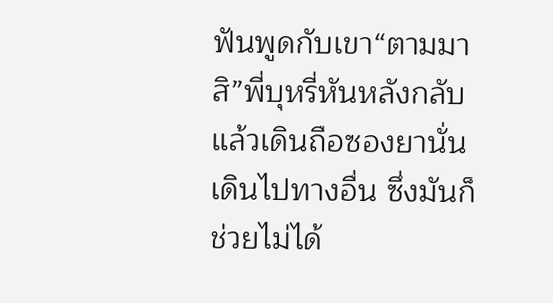ฟันพูดกับเขา“ตามมาสิ”พี่บุหรี่หันหลังกลับ แล้วเดินถือซองยานั่นเดินไปทางอื่น ซึ่งมันก็ช่วยไม่ได้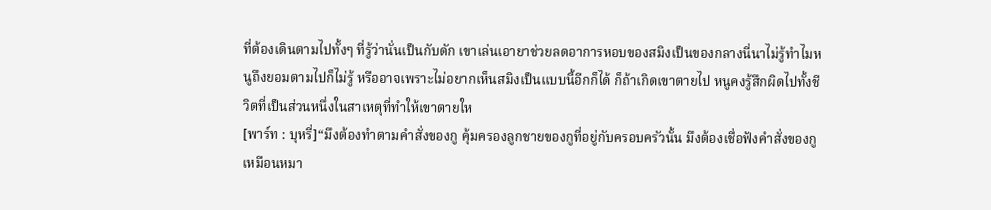ที่ต้องเดินตามไปทั้งๆ ที่รู้ว่านั่นเป็นกับดัก เขาเล่นเอายาช่วยลดอาการหอบของสมิงเป็นของกลางนี่นาไม่รู้ทำไมหนูถึงยอมตามไปก็ไม่รู้ หรืออาจเพราะไม่อยากเห็นสมิงเป็นแบบนี้อีกก็ได้ ก็ถ้าเกิดเขาตายไป หนูคงรู้สึกผิดไปทั้งชีวิตที่เป็นส่วนหนึ่งในสาเหตุที่ทำให้เขาตายให
[พาร์ท : บุหรี่]“มึงต้องทำตามคำสั่งของกู คุ้มครองลูกชายของกูที่อยู่กับครอบครัวนั้น มึงต้องเชื่อฟังคำสั่งของกูเหมือนหมา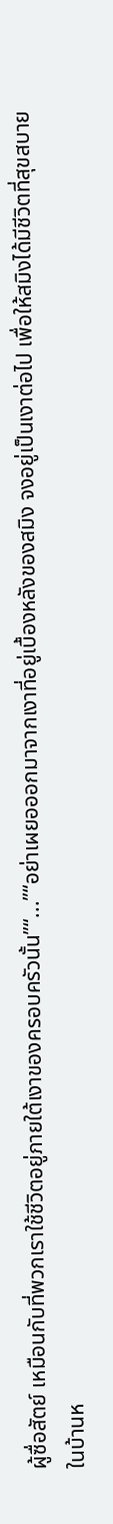ผู้ซื่อสัตย์ เหมือนกับที่พวกเราใช้ชีวิตอยู่ภายใต้เงาของครอบครัวนั้น”“...”“อย่าเผยอออกมาจากเงาที่อยู่เบื้องหลังของสมิง จงอยู่เป็นเงาต่อไป เพื่อให้สมิงได้มีชีวิตที่สุขสบายในบ้านห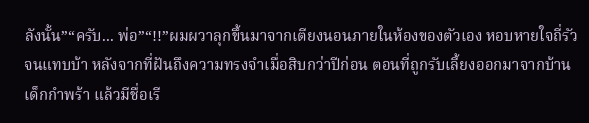ลังนั้น”“ครับ... พ่อ”“!!”ผมผวาลุกขึ้นมาจากเตียงนอนภายในห้องของตัวเอง หอบหายใจถี่รัวจนแทบบ้า หลังจากที่ฝันถึงความทรงจำเมื่อสิบกว่าปีก่อน ตอนที่ถูกรับเลี้ยงออกมาจากบ้านเด็กกำพร้า แล้วมีชื่อเรี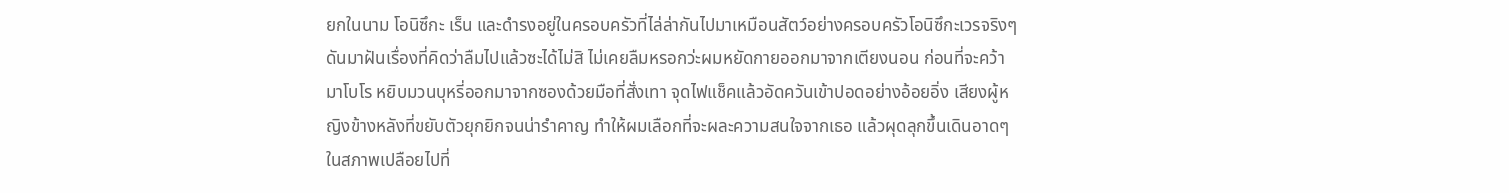ยกในนาม โอนิซึกะ เร็น และดำรงอยู่ในครอบครัวที่ไล่ล่ากันไปมาเหมือนสัตว์อย่างครอบครัวโอนิซึกะเวรจริงๆดันมาฝันเรื่องที่คิดว่าลืมไปแล้วซะได้ไม่สิ ไม่เคยลืมหรอกว่ะผมหยัดกายออกมาจากเตียงนอน ก่อนที่จะคว้ามาโบโร หยิบมวนบุหรี่ออกมาจากซองด้วยมือที่สั่งเทา จุดไฟแช็คแล้วอัดควันเข้าปอดอย่างอ้อยอิ่ง เสียงผู้หญิงข้างหลังที่ขยับตัวยุกยิกจนน่ารำคาญ ทำให้ผมเลือกที่จะผละความสนใจจากเธอ แล้วผุดลุกขึ้นเดินอาดๆ ในสภาพเปลือยไปที่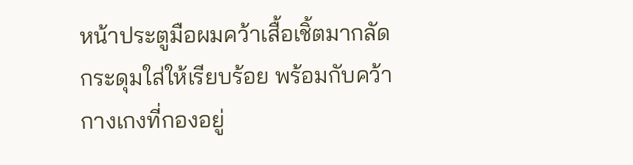หน้าประตูมือผมคว้าเสื้อเชิ้ตมากลัดกระดุมใส่ให้เรียบร้อย พร้อมกับคว้ากางเกงที่กองอยู่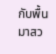กับพื้นมาสว